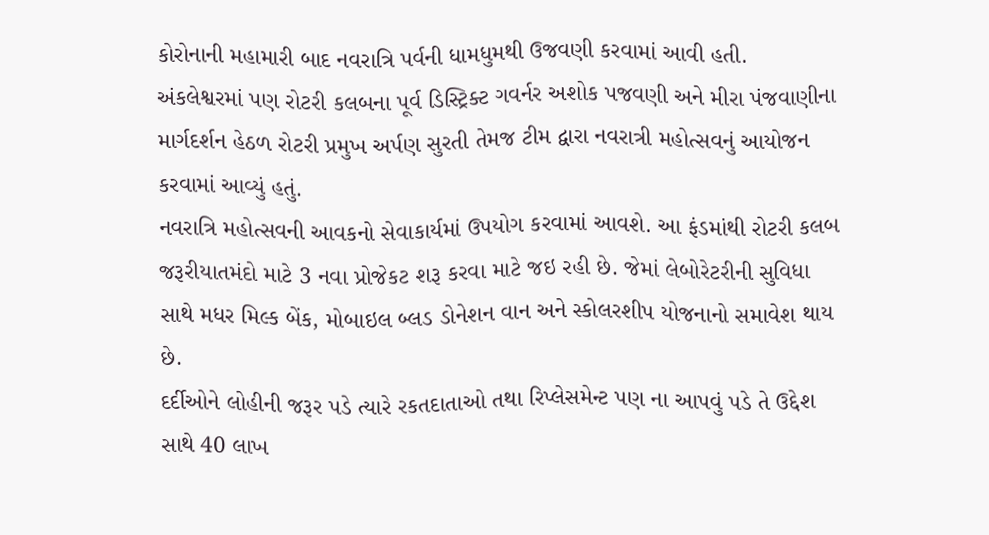કોરોનાની મહામારી બાદ નવરાત્રિ પર્વની ધામધુમથી ઉજવણી કરવામાં આવી હતી. અંકલેશ્વરમાં પણ રોટરી કલબના પૂર્વ ડિસ્ટ્રિક્ટ ગવર્નર અશોક પજવણી અને મીરા પંજવાણીના માર્ગદર્શન હેઠળ રોટરી પ્રમુખ અર્પણ સુરતી તેમજ ટીમ દ્વારા નવરાત્રી મહોત્સવનું આયોજન કરવામાં આવ્યું હતું.
નવરાત્રિ મહોત્સવની આવકનો સેવાકાર્યમાં ઉપયોગ કરવામાં આવશે. આ ફંડમાંથી રોટરી કલબ જરૂરીયાતમંદો માટે 3 નવા પ્રોજેકટ શરૂ કરવા માટે જઇ રહી છે. જેમાં લેબોરેટરીની સુવિધા સાથે મધર મિલ્ક બેંક, મોબાઇલ બ્લડ ડોનેશન વાન અને સ્કોલરશીપ યોજનાનો સમાવેશ થાય છે.
દર્દીઓને લોહીની જરૂર પડે ત્યારે રકતદાતાઓ તથા રિપ્લેસમેન્ટ પણ ના આપવું પડે તે ઉદ્દેશ સાથે 40 લાખ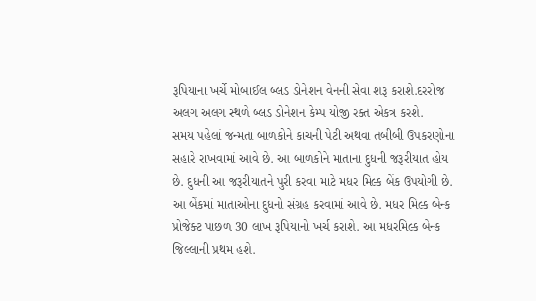રૂપિયાના ખર્ચે મોબાઈલ બ્લડ ડોનેશન વેનની સેવા શરૂ કરાશે.દરરોજ અલગ અલગ સ્થળે બ્લડ ડોનેશન કેમ્પ યોજી રક્ત એકત્ર કરશે.
સમય પહેલાં જન્મતા બાળકોને કાચની પેટી અથવા તબીબી ઉપકરણોના સહારે રાખવામાં આવે છે. આ બાળકોને માતાના દુધની જરૂરીયાત હોય છે. દુધની આ જરૂરીયાતને પુરી કરવા માટે મધર મિલ્ક બેંક ઉપયોગી છે. આ બેંકમાં માતાઓના દુધનો સંગ્રહ કરવામાં આવે છે. મધર મિલ્ક બેન્ક પ્રોજેક્ટ પાછળ 30 લાખ રૂપિયાનો ખર્ચ કરાશે. આ મધરમિલ્ક બેન્ક જિલ્લાની પ્રથમ હશે.